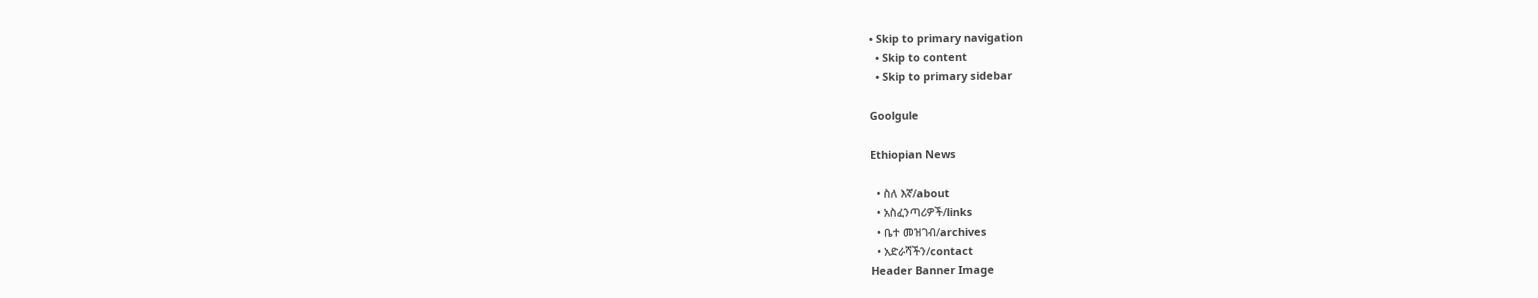• Skip to primary navigation
  • Skip to content
  • Skip to primary sidebar

Goolgule

Ethiopian News

  • ስለ እኛ/about
  • አስፈንጣሪዎች/links
  • ቤተ መዝገብ/archives
  • አድራሻችን/contact
Header Banner Image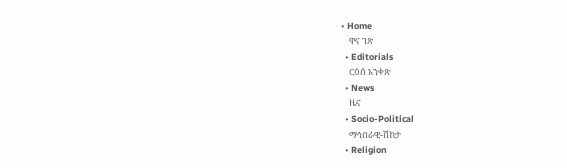• Home
    ዋና ገጽ
  • Editorials
    ርዕሰ አንቀጽ
  • News
    ዜና
  • Socio-Political
    ማኅበራዊ-ሽከታ
  • Religion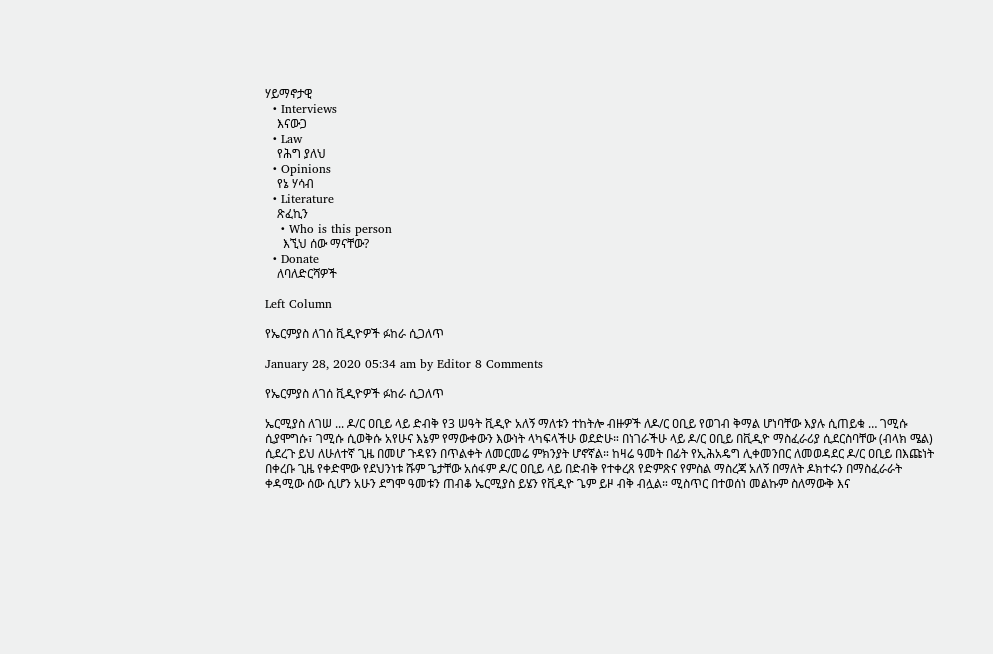ሃይማኖታዊ
  • Interviews
    እናውጋ
  • Law
    የሕግ ያለህ
  • Opinions
    የኔ ሃሳብ
  • Literature
    ጽፈኪን
    • Who is this person
      እኚህ ሰው ማናቸው?
  • Donate
    ለባለድርሻዎች

Left Column

የኤርምያስ ለገሰ ቪዲዮዎች ፉከራ ሲጋለጥ

January 28, 2020 05:34 am by Editor 8 Comments

የኤርምያስ ለገሰ ቪዲዮዎች ፉከራ ሲጋለጥ

ኤርሚያስ ለገሠ ... ዶ/ር ዐቢይ ላይ ድብቅ የ3 ሠዓት ቪዲዮ አለኝ ማለቱን ተከትሎ ብዙዎች ለዶ/ር ዐቢይ የወገብ ቅማል ሆነባቸው እያሉ ሲጠይቁ … ገሚሱ ሲያሞግሱ፣ ገሚሱ ሲወቅሱ አየሁና እኔም የማውቀውን እውነት ላካፍላችሁ ወደድሁ። በነገራችሁ ላይ ዶ/ር ዐቢይ በቪዲዮ ማስፈራሪያ ሲደርስባቸው (ብላክ ሜል) ሲደረጉ ይህ ለሁለተኛ ጊዜ በመሆ ጉዳዩን በጥልቀት ለመርመሬ ምክንያት ሆኖኛል። ከዛሬ ዓመት በፊት የኢሕአዴግ ሊቀመንበር ለመወዳደር ዶ/ር ዐቢይ በእጩነት በቀረቡ ጊዜ የቀድሞው የደህንነቱ ሹም ጌታቸው አሰፋም ዶ/ር ዐቢይ ላይ በድብቅ የተቀረጸ የድምጽና የምስል ማስረጃ አለኝ በማለት ዶክተሩን በማስፈራራት ቀዳሚው ሰው ሲሆን አሁን ደግሞ ዓመቱን ጠብቆ ኤርሚያስ ይሄን የቪዲዮ ጌም ይዞ ብቅ ብሏል። ሚስጥር በተወሰነ መልኩም ስለማውቅ እና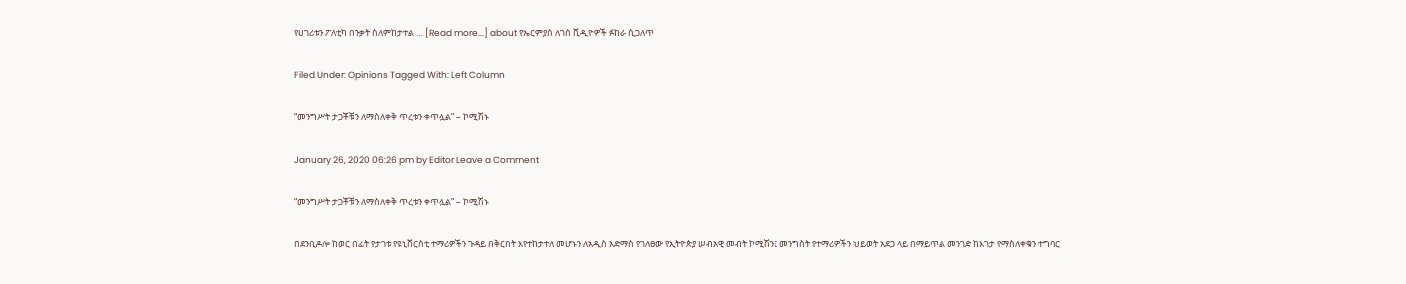የሀገሪቱን ፖለቲካ በንቃት ስለምከታተል … [Read more...] about የኤርምያስ ለገሰ ቪዲዮዎች ፉከራ ሲጋለጥ

Filed Under: Opinions Tagged With: Left Column

“መንግሥት ታጋቾቹን ለማስለቀቅ ጥረቱን ቀጥሏል” – ኮሚሽኑ

January 26, 2020 06:26 pm by Editor Leave a Comment

“መንግሥት ታጋቾቹን ለማስለቀቅ ጥረቱን ቀጥሏል” – ኮሚሽኑ

በደንቢዶሎ ከወር በፊት የታገቱ የዩኒቨርስቲ ተማሪዎችን ጉዳይ በቅርበት እየተከታተለ መሆኑን ለአዲስ አድማስ የገለፀው የኢትዮጵያ ሠብአዊ መብት ኮሚሽን፤ መንግስት የተማሪዎችን ህይወት አደጋ ላይ በማይጥል መንገድ ከእገታ የማስለቀቁን ተግባር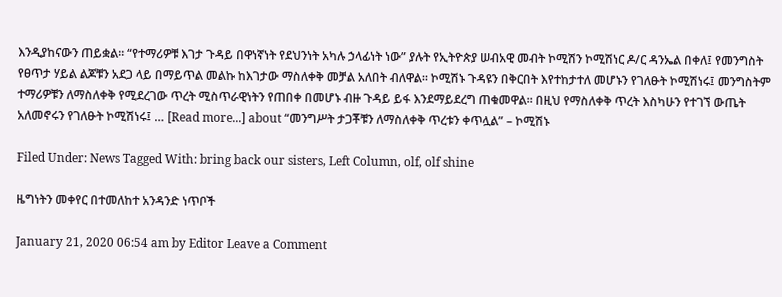እንዲያከናውን ጠይቋል። “የተማሪዎቹ እገታ ጉዳይ በዋነኛነት የደህንነት አካሉ ኃላፊነት ነው” ያሉት የኢትዮጵያ ሠብአዊ መብት ኮሚሽን ኮሚሽነር ዶ/ር ዳንኤል በቀለ፤ የመንግስት የፀጥታ ሃይል ልጆቹን አደጋ ላይ በማይጥል መልኩ ከእገታው ማስለቀቅ መቻል አለበት ብለዋል። ኮሚሽኑ ጉዳዩን በቅርበት እየተከታተለ መሆኑን የገለፁት ኮሚሽነሩ፤ መንግስትም ተማሪዎቹን ለማስለቀቅ የሚደረገው ጥረት ሚስጥራዊነትን የጠበቀ በመሆኑ ብዙ ጉዳይ ይፋ እንደማይደረግ ጠቁመዋል። በዚህ የማስለቀቅ ጥረት እስካሁን የተገኘ ውጤት አለመኖሩን የገለፁት ኮሚሽነሩ፤ … [Read more...] about “መንግሥት ታጋቾቹን ለማስለቀቅ ጥረቱን ቀጥሏል” – ኮሚሽኑ

Filed Under: News Tagged With: bring back our sisters, Left Column, olf, olf shine

ዜግነትን መቀየር በተመለከተ አንዳንድ ነጥቦች

January 21, 2020 06:54 am by Editor Leave a Comment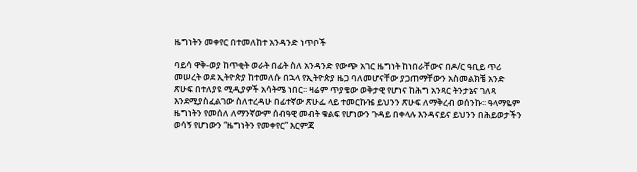ዜግነትን መቀየር በተመለከተ አንዳንድ ነጥቦች

ባይሳ ዋቅ-ወያ ከጥቂት ወራት በፊት ስለ አንዳንድ የውጭ አገር ዜግነት ከነበራቸውና በዶ/ር ዓቢይ ጥሪ መሠረት ወደ ኢትዮጵያ ከተመለሱ በኋላ የኢትዮጵያ ዜጋ ባለመሆናቸው ያጋጠማቸውን አስመልክቼ አንድ ጽሁፍ በተለያዩ ሚዲያዎች አሳትሜ ነበር፡፡ ዛሬም ጥያቄው ወቅታዊ የሆነና ከሕግ አንጻር ትንታኔና ገለጻ እንደሚያስፈልገው ስለተረዳሁ በፊተኛው ጽሁፌ ላይ ተመርኩዤ ይህንን ጽሁፍ ለማቅረብ ወሰንኩ፡፡ ዓላማዬም ዜግነትን የመሰለ ለማንኛውም ሰብዓዊ መብት ቁልፍ የሆነውን ጉዳይ በቀላሉ እንዳናይና ይህንን በሕይወታችን ወሳኝ የሆነውን “ዜግነትን የመቀየር” እርምጃ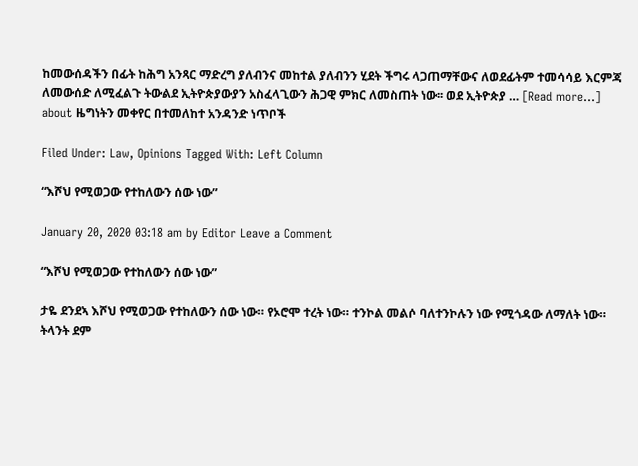ከመውሰዳችን በፊት ከሕግ አንጻር ማድረግ ያለብንና መከተል ያለብንን ሂደት ችግሩ ላጋጠማቸውና ለወደፊትም ተመሳሳይ እርምጃ ለመውሰድ ለሚፈልጉ ትውልደ ኢትዮጵያውያን አስፈላጊውን ሕጋዊ ምክር ለመስጠት ነው፡፡ ወደ ኢትዮጵያ … [Read more...] about ዜግነትን መቀየር በተመለከተ አንዳንድ ነጥቦች

Filed Under: Law, Opinions Tagged With: Left Column

“እሾህ የሚወጋው የተከለውን ሰው ነው”

January 20, 2020 03:18 am by Editor Leave a Comment

“እሾህ የሚወጋው የተከለውን ሰው ነው”

ታዬ ደንደኣ እሾህ የሚወጋው የተከለውን ሰው ነው። የኦሮሞ ተረት ነው። ተንኮል መልሶ ባለተንኮሉን ነው የሚጎዳው ለማለት ነው። ትላንት ደም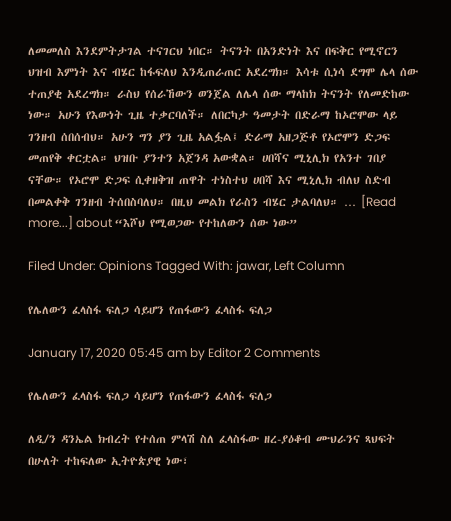ለመመለስ እንደምትታገል ተናገርህ ነበር። ትናንት በአንድነት እና በፍቅር የሚኖርን ህዝብ እምነት እና ብሄር ከፋፍለህ እንዲጠራጠር አደረግክ። እሳቱ ሲነሳ ደግሞ ሌላ ሰው ተጠያቂ አደረግክ። ራስህ የሰራኸውን ወንጀል ለሌላ ሰው ማላከክ ትናንት የለመድከው ነው። አሁን የእውነት ጊዜ ተቃርባለች። ለበርካታ ዓመታት በድራማ ከኦሮሞው ላይ ገንዘብ ሰበሰብህ። አሁን ግን ያን ጊዜ አልፏል፤ ድራማ አዘጋጅቶ የኦሮሞን ድጋፍ መጠየቅ ቀርቷል። ህዝቡ ያንተን አጀንዳ አውቋል። ሀበሻና ሚኒሊክ የአንተ ገበያ ናቸው። የኦሮሞ ድጋፍ ሲቀዘቅዝ ጠዋት ተነስተህ ሀበሻ እና ሚኒሊክ ብለህ ስድብ በመልቀቅ ገንዘብ ትሰበስባለህ። በዚህ መልክ የራስን ብሄር ታልባለህ። … [Read more...] about “እሾህ የሚወጋው የተከለውን ሰው ነው”

Filed Under: Opinions Tagged With: jawar, Left Column

የሌለውን ፈላስፋ ፍለጋ ሳይሆን የጠፋውን ፈላስፋ ፍለጋ

January 17, 2020 05:45 am by Editor 2 Comments

የሌለውን ፈላስፋ ፍለጋ ሳይሆን የጠፋውን ፈላስፋ ፍለጋ

ለዲ/ን ዳንኤል ክብረት የተሰጠ ምላሽ ስለ ፈላስፋው ዘረ-ያዕቆብ ሙህራንና ጻህፍት በሁለት ተከፍለው ኢትዮጵያዊ ነው፣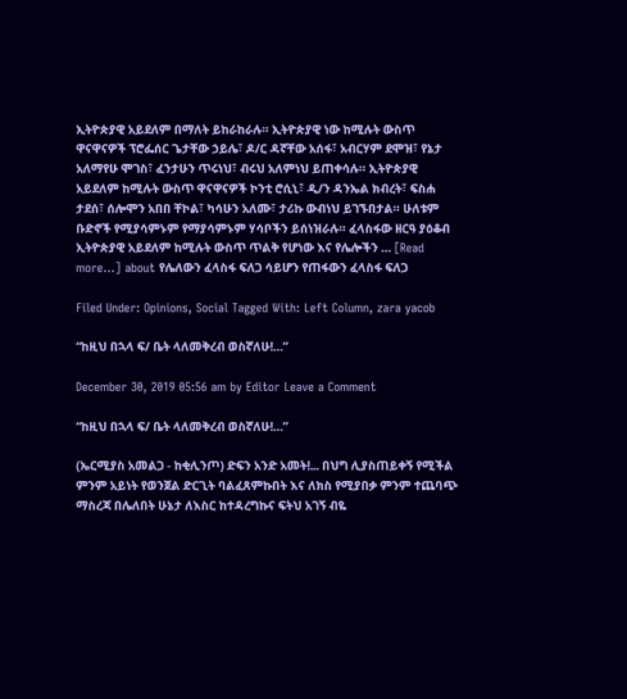ኢትዮጵያዊ አይደለም በማለት ይከራከራሉ። ኢትዮጵያዊ ነው ከሚሉት ውስጥ ዋናዋናዎች ፕሮፌሰር ጌታቸው ኃይሌ፣ ዶ/ር ዳኛቸው አሰፋ፣ አብርሃም ደሞዝ፣ የኔታ አለማየሁ ሞገስ፣ ፈንታሁን ጥሩነህ፣ ብሩህ አለምነህ ይጠቀሳሉ። ኢትዮጵያዊ አይደለም ከሚሉት ውስጥ ዋናዋናዎች ኮንቲ ሮሲኒ፣ ዲ/ን ዳንኤል ክብረት፣ ፍስሐ ታደሰ፣ ሰሎሞን አበበ ቸኮል፣ ካሳሁን አለሙ፣ ታሪኩ ውብነህ ይገኙበታል። ሁለቱም ቡድኖች የሚያሳምኑም የማያሳምኑም ሃሳቦችን ይሰነዝራሉ። ፈላስፋው ዘርዓ ያዕቆብ ኢትዮጵያዊ አይደለም ከሚሉት ውስጥ ጥልቅ የሆነው እና የሌሎችን … [Read more...] about የሌለውን ፈላስፋ ፍለጋ ሳይሆን የጠፋውን ፈላስፋ ፍለጋ

Filed Under: Opinions, Social Tagged With: Left Column, zara yacob

“ከዚህ በኋላ ፍ/ ቤት ላለመቅረብ ወስኛለሁ!…”

December 30, 2019 05:56 am by Editor Leave a Comment

“ከዚህ በኋላ ፍ/ ቤት ላለመቅረብ ወስኛለሁ!…”

(ኤርሚያስ አመልጋ - ከቂሊንጦ) ድፍን አንድ አመት!... በህግ ሊያስጠይቀኝ የሚችል ምንም አይነት የወንጀል ድርጊት ባልፈጸምኩበት እና ለክስ የሚያበቃ ምንም ተጨባጭ ማስረጃ በሌለበት ሁኔታ ለእስር ከተዳረግኩና ፍትህ አገኝ ብዬ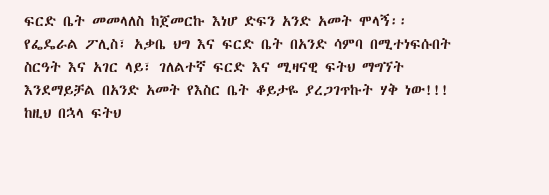ፍርድ ቤት መመላለስ ከጀመርኩ እነሆ ድፍን አንድ አመት ሞላኝ፡፡ የፌዴራል ፖሊስ፣ አቃቤ ህግ እና ፍርድ ቤት በአንድ ሳምባ በሚተነፍሱበት ስርዓት እና አገር ላይ፣ ገለልተኛ ፍርድ እና ሚዛናዊ ፍትህ ማግኘት እንደማይቻል በአንድ አመት የእስር ቤት ቆይታዬ ያረጋገጥኩት ሃቅ ነው!!! ከዚህ በኋላ ፍትህ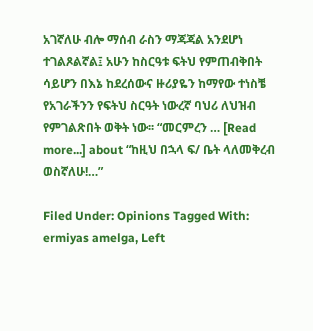አገኛለሁ ብሎ ማሰብ ራስን ማጃጃል አንደሆነ ተገልጾልኛል፤ አሁን ከስርዓቱ ፍትህ የምጠብቅበት ሳይሆን በእኔ ከደረሰውና ዙሪያዬን ከማየው ተነስቼ የአገራችንን የፍትህ ስርዓት ነውረኛ ባህሪ ለህዝብ የምገልጽበት ወቅት ነው፡፡ “መርምረን … [Read more...] about “ከዚህ በኋላ ፍ/ ቤት ላለመቅረብ ወስኛለሁ!…”

Filed Under: Opinions Tagged With: ermiyas amelga, Left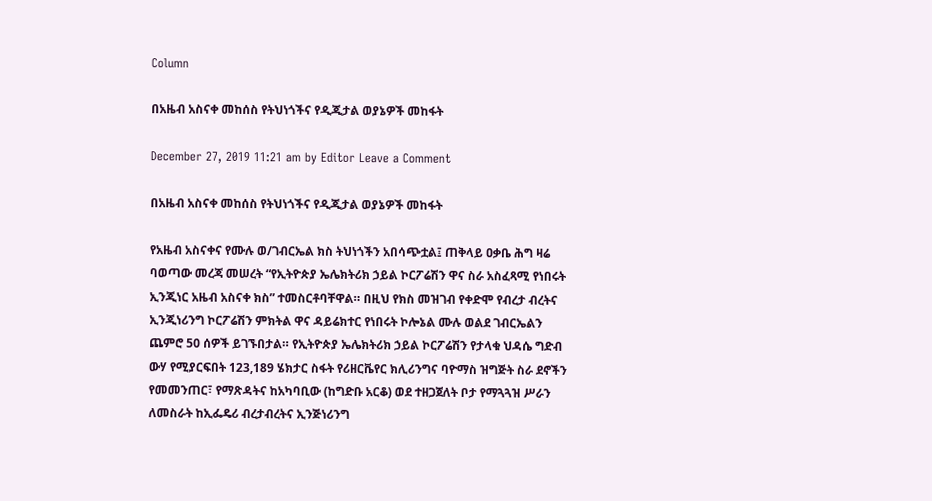Column

በአዜብ አስናቀ መከሰስ የትህነጎችና የዲጂታል ወያኔዎች መከፋት

December 27, 2019 11:21 am by Editor Leave a Comment

በአዜብ አስናቀ መከሰስ የትህነጎችና የዲጂታል ወያኔዎች መከፋት

የአዜብ አስናቀና የሙሉ ወ/ገብርኤል ክስ ትህነጎችን አበሳጭቷል፤ ጠቅላይ ዐቃቤ ሕግ ዛሬ ባወጣው መረጃ መሠረት “የኢትዮጵያ ኤሌክትሪክ ኃይል ኮርፖሬሽን ዋና ስራ አስፈጻሚ የነበሩት ኢንጂነር አዜብ አስናቀ ክስ” ተመስርቶባቸዋል። በዚህ የክስ መዝገብ የቀድሞ የብረታ ብረትና ኢንጂነሪንግ ኮርፖሬሽን ምክትል ዋና ዳይሬክተር የነበሩት ኮሎኔል ሙሉ ወልደ ገብርኤልን ጨምሮ 50 ሰዎች ይገኙበታል። የኢትዮጵያ ኤሌክትሪክ ኃይል ኮርፖሬሽን የታላቁ ህዳሴ ግድብ ውሃ የሚያርፍበት 123,189 ሄክታር ስፋት የሪዘርቬየር ክሊሪንግና ባዮማስ ዝግጅት ስራ ደኖችን የመመንጠር፣ የማጽዳትና ከአካባቢው (ከግድቡ አርቆ) ወደ ተዘጋጀለት ቦታ የማጓጓዝ ሥራን ለመስራት ከኢፌዴሪ ብረታብረትና ኢንጅነሪንግ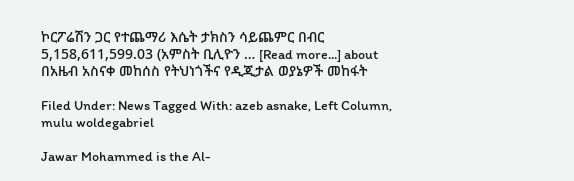ኮርፖሬሽን ጋር የተጨማሪ እሴት ታክስን ሳይጨምር በብር 5,158,611,599.03 (አምስት ቢሊዮን … [Read more...] about በአዜብ አስናቀ መከሰስ የትህነጎችና የዲጂታል ወያኔዎች መከፋት

Filed Under: News Tagged With: azeb asnake, Left Column, mulu woldegabriel

Jawar Mohammed is the Al-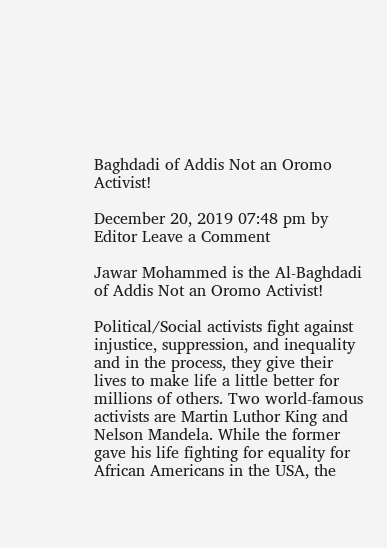Baghdadi of Addis Not an Oromo Activist!

December 20, 2019 07:48 pm by Editor Leave a Comment

Jawar Mohammed is the Al-Baghdadi of Addis Not an Oromo Activist!

Political/Social activists fight against injustice, suppression, and inequality and in the process, they give their lives to make life a little better for millions of others. Two world-famous activists are Martin Luthor King and Nelson Mandela. While the former gave his life fighting for equality for African Americans in the USA, the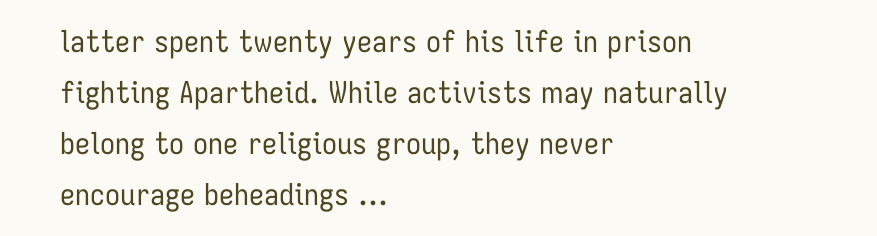latter spent twenty years of his life in prison fighting Apartheid. While activists may naturally belong to one religious group, they never encourage beheadings …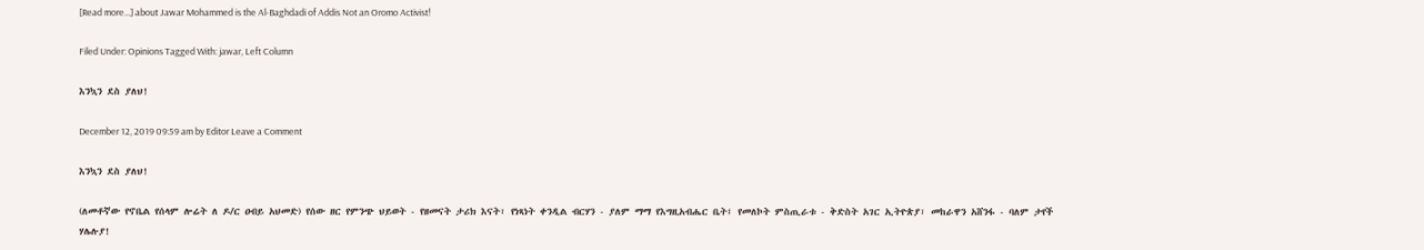[Read more...] about Jawar Mohammed is the Al-Baghdadi of Addis Not an Oromo Activist!

Filed Under: Opinions Tagged With: jawar, Left Column

እንኳን ደስ ያለህ!

December 12, 2019 09:59 am by Editor Leave a Comment

እንኳን ደስ ያለህ!

(ለመቶኛው የኖቤል የሰላም ሎሬት ለ ዶ/ር ዐብይ አህመድ) የሰው ዘር የምንጭ ህይወት - የዘመናት ታሪክ እናት፣ የነጻነት ቀንዲል ብርሃን - ያለም ማማ የእግዚአብሔር ቤት፤ የመለኮት ምስጢራቱ - ቅድስት አገር ኢትዮጵያ፣ መከራዋን አሸንፋ - ባለም ታየች ሃሌሉያ!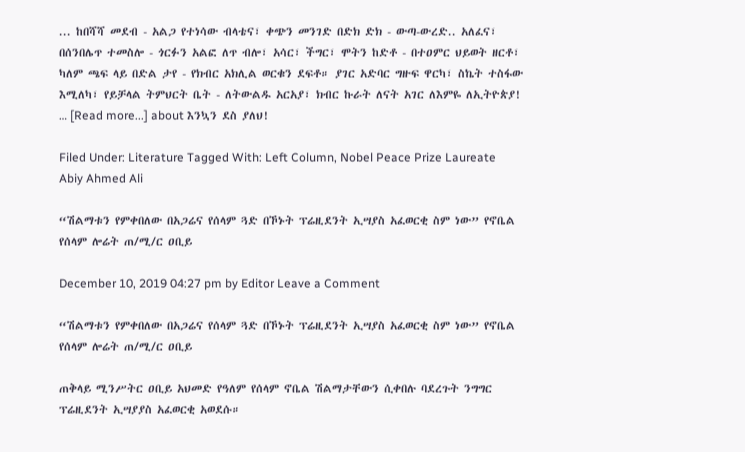... ከበሻሻ መደብ - አልጋ የተነሳው ብላቴና፣ ቀጭን መንገድ በድክ ድክ - ውጣ-ውረድ.. አለፈና፣ በሰንበሌጥ ተመስሎ - ጎርፉን አልፎ ለጥ ብሎ፣ አሳር፣ ችግር፣ ሞትን ከድቶ - በተዐምር ህይወት ዘርቶ፣ ካለም ጫፍ ላይ በድል ታየ - የክብር አክሊል ወርቁን ደፍቶ። ያገር አድባር ግዙፍ ዋርካ፣ ስኬት ተስፋው እሚለካ፣ የይቻላል ትምህርት ቤት - ለትውልዱ አርአያ፣ ክብር ኩራት ለናት አገር ለእምዬ ለኢትዮጵያ! … [Read more...] about እንኳን ደስ ያለህ!

Filed Under: Literature Tagged With: Left Column, Nobel Peace Prize Laureate Abiy Ahmed Ali

“ሽልማቱን የምቀበለው በአጋሬና የሰላም ጓድ በኾኑት ፕሬዚደንት ኢሣያስ አፈወርቂ ስም ነው” የኖቤል የሰላም ሎሬት ጠ/ሚ/ር ዐቢይ

December 10, 2019 04:27 pm by Editor Leave a Comment

“ሽልማቱን የምቀበለው በአጋሬና የሰላም ጓድ በኾኑት ፕሬዚደንት ኢሣያስ አፈወርቂ ስም ነው” የኖቤል የሰላም ሎሬት ጠ/ሚ/ር ዐቢይ

ጠቅላይ ሚንሥትር ዐቢይ አህመድ የዓለም የሰላም ኖቤል ሽልማታቸውን ሲቀበሉ ባደረጉት ንግግር ፕሬዚደንት ኢሣያያስ አፈወርቂ አወደሱ።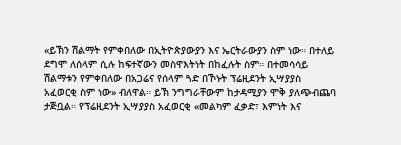«ይኽን ሽልማት የምቀበለው በኢትዮጵያውያን እና ኤርትራውያን ስም ነው። በተለይ ደግሞ ለሰላም ሲሉ ከፍተኛውን መስዋእትነት በከፈሉት ስም። በተመሳሳይ ሽልማቱን የምቀበለው በአጋሬና የሰላም ጓድ በኾኑት ፕሬዚደንት ኢሣያያስ አፈወርቂ ስም ነው» ብለዋል። ይኽ ንግግራቸውም ከታዳሚያን ሞቅ ያለጭብጨባ ታጅቧል። የፕሬዚደንት ኢሣያያስ አፈወርቂ «መልካም ፈቃድ፣ እምነት እና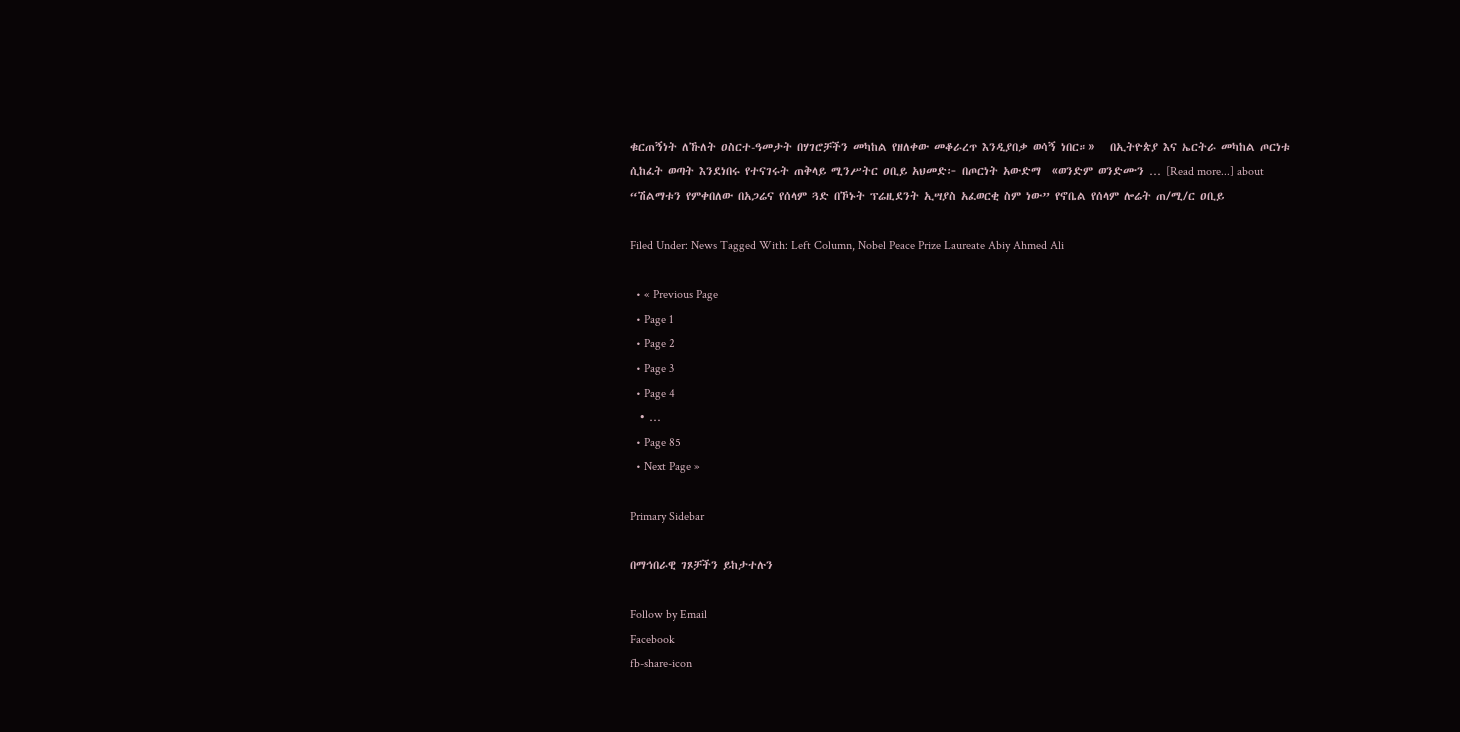ቁርጠኝነት ለኹለት ዐስርተ-ዓመታት በሃገሮቻችን መካከል የዘለቀው መቆራረጥ እንዲያበቃ ወሳኝ ነበር።»   በኢትዮጵያ እና ኤርትራ መካከል ጦርነቱ ሲከፈት ወጣት እንደነበሩ የተናገሩት ጠቅላይ ሚንሥትር ዐቢይ አህመድ፦ በጦርነት አውድማ  «ወንድም ወንድሙን … [Read more...] about “ሽልማቱን የምቀበለው በአጋሬና የሰላም ጓድ በኾኑት ፕሬዚደንት ኢሣያስ አፈወርቂ ስም ነው” የኖቤል የሰላም ሎሬት ጠ/ሚ/ር ዐቢይ

Filed Under: News Tagged With: Left Column, Nobel Peace Prize Laureate Abiy Ahmed Ali

  • « Previous Page
  • Page 1
  • Page 2
  • Page 3
  • Page 4
  • …
  • Page 85
  • Next Page »

Primary Sidebar

በማኅበራዊ ገጾቻችን ይከታተሉን

Follow by Email
Facebook
fb-share-icon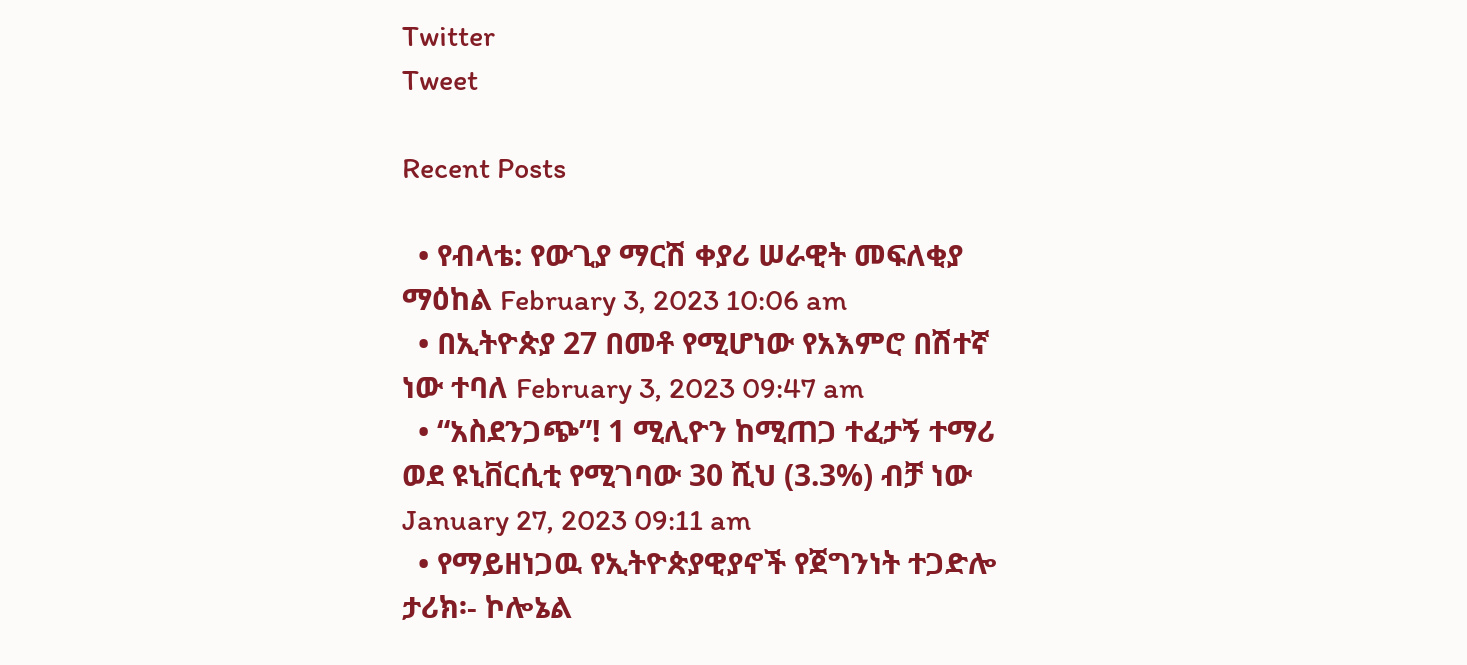Twitter
Tweet

Recent Posts

  • የብላቴ: የውጊያ ማርሽ ቀያሪ ሠራዊት መፍለቂያ ማዕከል February 3, 2023 10:06 am
  • በኢትዮጵያ 27 በመቶ የሚሆነው የአእምሮ በሽተኛ ነው ተባለ February 3, 2023 09:47 am
  • “አስደንጋጭ”! 1 ሚሊዮን ከሚጠጋ ተፈታኝ ተማሪ ወደ ዩኒቨርሲቲ የሚገባው 30 ሺህ (3.3%) ብቻ ነው  January 27, 2023 09:11 am
  • የማይዘነጋዉ የኢትዮጵያዊያኖች የጀግንነት ተጋድሎ ታሪክ፡- ኮሎኔል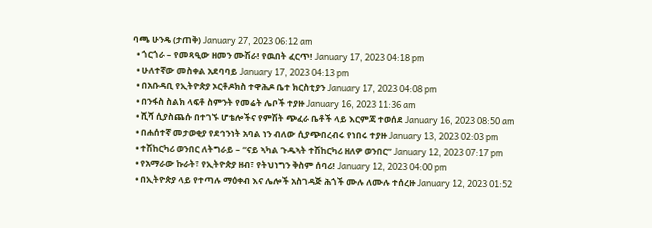ባጫ ሁንዴ (ታጠቅ) January 27, 2023 06:12 am
  • ጎርጎራ – የመጻዒው ዘመን ሙሽራ! የዉበት ፈርጥ! January 17, 2023 04:18 pm
  • ሁለተኛው መስቀል አደባባይ January 17, 2023 04:13 pm
  • በአቡዳቢ የኢትዮጵያ ኦርቶዶክስ ተዋሕዶ ቤተ ክርስቲያን January 17, 2023 04:08 pm
  • በንፋስ ስልክ ላፍቶ ስምንት የመሬት ሌቦች ተያዙ January 16, 2023 11:36 am
  • ሺሻ ሲያስጨሱ በተገኙ ሆቴሎችና የምሽት ጭፈራ ቤቶች ላይ እርምጃ ተወሰደ January 16, 2023 08:50 am
  • በሐሰተኛ መታወቂያ የደኅንነት አባል ነን ብለው ሲያጭበረብሩ የነበሩ ተያዙ January 13, 2023 02:03 pm
  • ተሽከርካሪ ወንበር ለትግራይ – “ናይ ኣካል ጉዱኣት ተሽከርካሪ ዘለዎ ወንበር” January 12, 2023 07:17 pm
  • የአማራው ኩራት፣ የኢትዮጵያ ዘብ፣ የትህነግን ቅስም ሰባሪ! January 12, 2023 04:00 pm
  • በኢትዮጵያ ላይ የተጣሉ ማዕቀብ እና ሌሎች አስገዳጅ ሕጎች ሙሉ ለሙሉ ተሰረዙ January 12, 2023 01:52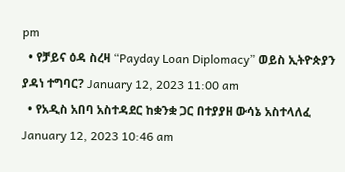pm
  • የቻይና ዕዳ ስረዛ “Payday Loan Diplomacy” ወይስ ኢትዮጵያን ያዳነ ተግባር? January 12, 2023 11:00 am
  • የአዲስ አበባ አስተዳደር ከቋንቋ ጋር በተያያዘ ውሳኔ አስተላለፈ January 12, 2023 10:46 am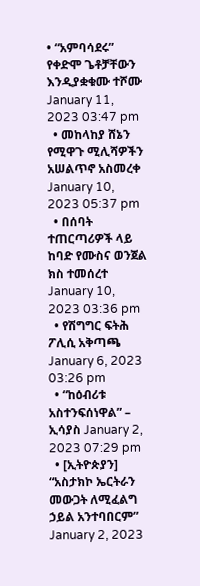• “አምባሳደሩ” የቀድሞ ጌቶቻቸውን እንዲያቋቁሙ ተሾሙ January 11, 2023 03:47 pm
  • መከላከያ ሸኔን የሚዋጉ ሚሊሻዎችን አሠልጥኖ አስመረቀ January 10, 2023 05:37 pm
  • በሰባት ተጠርጣሪዎች ላይ ከባድ የሙስና ወንጀል ክስ ተመሰረተ January 10, 2023 03:36 pm
  • የሽግግር ፍትሕ ፖሊሲ አቅጣጫ January 6, 2023 03:26 pm
  • “ከዕብሪቱ አስተንፍሰነዋል” – ኢሳያስ January 2, 2023 07:29 pm
  • [ኢትዮጵያን] “አስታክኮ ኤርትራን መውጋት ለሚፈልግ ኃይል አንተባበርም” January 2, 2023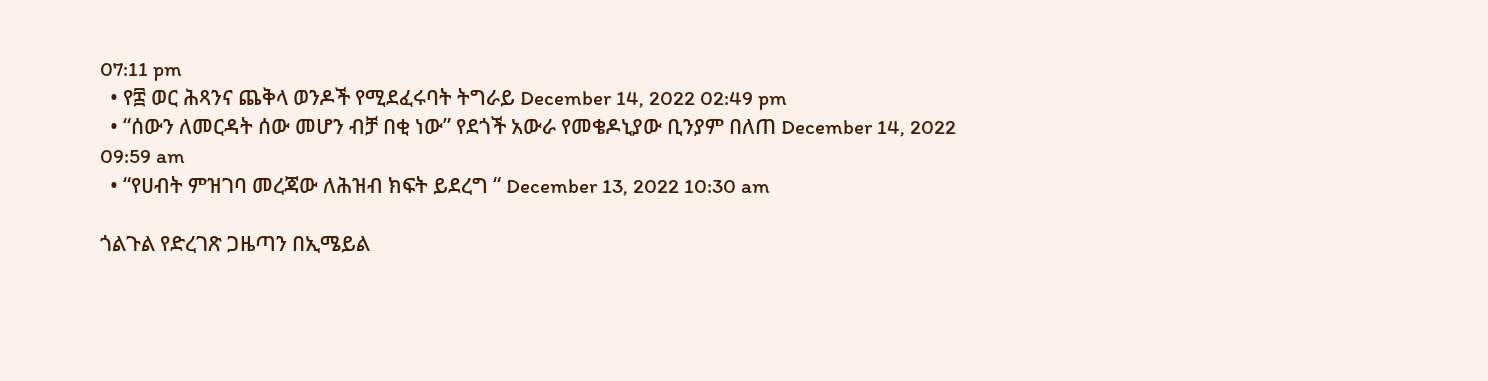07:11 pm
  • የ፰ ወር ሕጻንና ጨቅላ ወንዶች የሚደፈሩባት ትግራይ December 14, 2022 02:49 pm
  • “ሰውን ለመርዳት ሰው መሆን ብቻ በቂ ነው” የደጎች አውራ የመቄዶኒያው ቢንያም በለጠ December 14, 2022 09:59 am
  • “የሀብት ምዝገባ መረጃው ለሕዝብ ክፍት ይደረግ “ December 13, 2022 10:30 am

ጎልጉል የድረገጽ ጋዜጣን በኢሜይል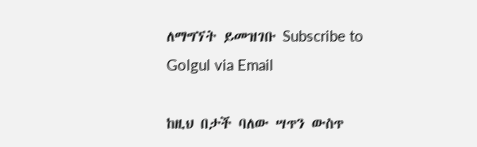ለማግኘት ይመዝገቡ Subscribe to Golgul via Email

ከዚህ በታች ባለው ሣጥን ውስጥ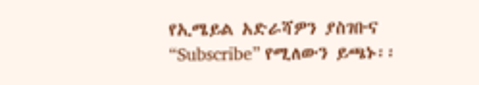የኢሜይል አድራሻዎን ያስገቡና “Subscribe” የሚለውን ይጫኑ፡፡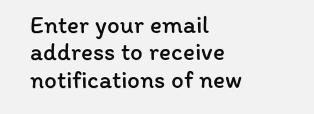Enter your email address to receive notifications of new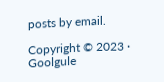posts by email.

Copyright © 2023 · Goolgule